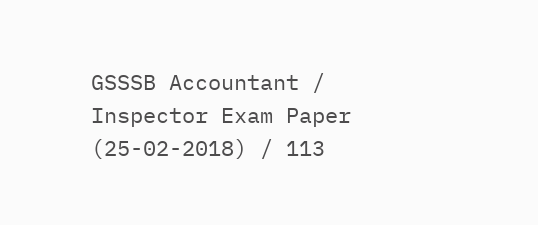GSSSB Accountant / Inspector Exam Paper (25-02-2018) / 113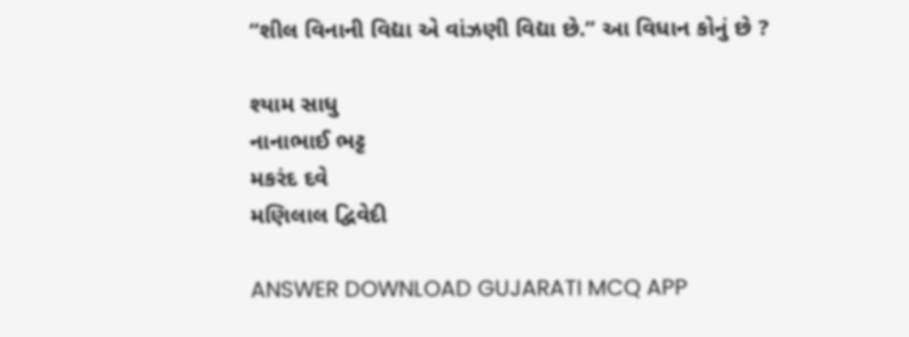‘‘શીલ વિનાની વિદ્યા એ વાંઝણી વિદ્યા છે.” આ વિધાન કોનું છે ?

શ્યામ સાધુ
નાનાભાઈ ભટ્ટ
મકરંદ દવે
મણિલાલ દ્વિવેદી

ANSWER DOWNLOAD GUJARATI MCQ APP